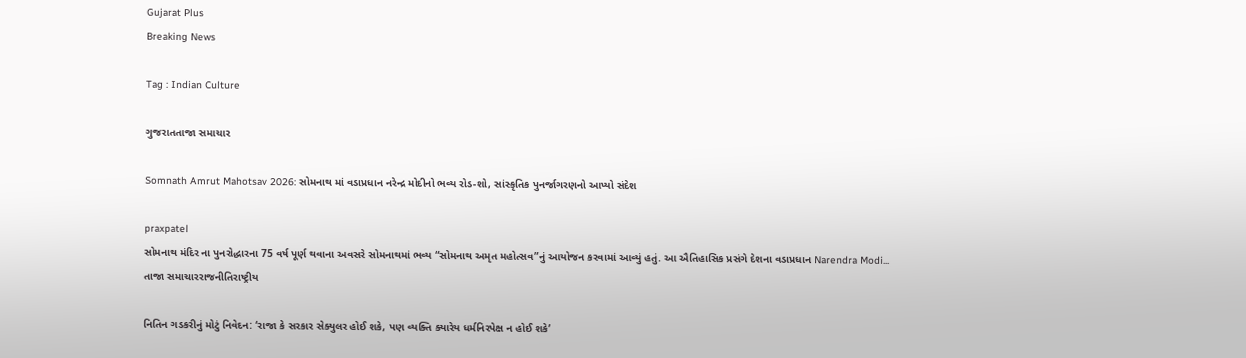Gujarat Plus
Breaking News

Tag : Indian Culture

ગુજરાતતાજા સમાચાર

Somnath Amrut Mahotsav 2026: સોમનાથ માં વડાપ્રધાન નરેન્દ્ર મોદીનો ભવ્ય રોડ-શો, સાંસ્કૃતિક પુનર્જાગરણનો આપ્યો સંદેશ

praxpatel
સોમનાથ મંદિર ના પુનરોદ્ધારના 75 વર્ષ પૂર્ણ થવાના અવસરે સોમનાથમાં ભવ્ય “સોમનાથ અમૃત મહોત્સવ”નું આયોજન કરવામાં આવ્યું હતું. આ ઐતિહાસિક પ્રસંગે દેશના વડાપ્રધાન Narendra Modi...
તાજા સમાચારરાજનીતિરાષ્ટ્રીય

નિતિન ગડકરીનું મોટું નિવેદન: ‘રાજા કે સરકાર સેક્યુલર હોઈ શકે, પણ વ્યક્તિ ક્યારેય ધર્મનિરપેક્ષ ન હોઈ શકે’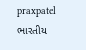praxpatel
ભારતીય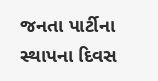જનતા પાર્ટીના સ્થાપના દિવસ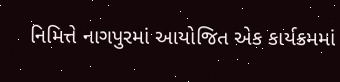નિમિત્તે નાગપુરમાં આયોજિત એક કાર્યક્રમમાં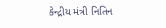કેન્દ્રીય મંત્રી નિતિન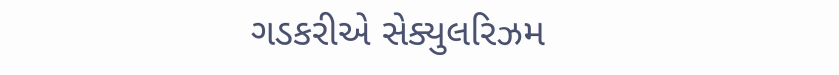ગડકરીએ સેક્યુલરિઝમ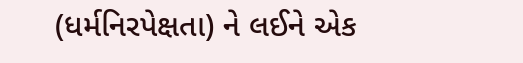(ધર્મનિરપેક્ષતા) ને લઈને એક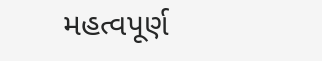મહત્વપૂર્ણ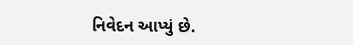નિવેદન આપ્યું છે.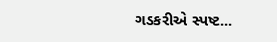ગડકરીએ સ્પષ્ટ...